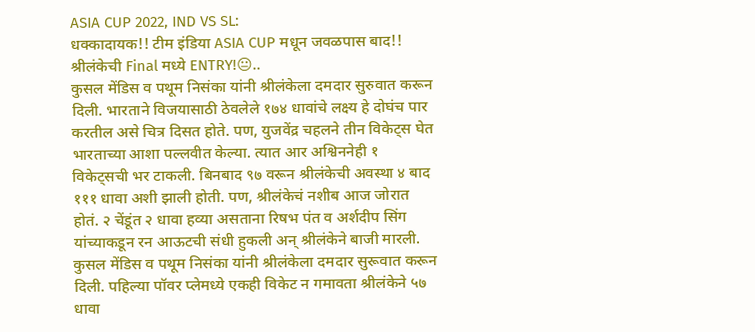ASIA CUP 2022, IND VS SL:
धक्कादायक!! टीम इंडिया ASIA CUP मधून जवळपास बाद!!
श्रीलंकेची Final मध्ये ENTRY!😐..
कुसल मेंडिस व पथूम निसंका यांनी श्रीलंकेला दमदार सुरुवात करून दिली. भारताने विजयासाठी ठेवलेले १७४ धावांचे लक्ष्य हे दोघंच पार करतील असे चित्र दिसत होते. पण, युजवेंद्र चहलने तीन विकेट्स घेत भारताच्या आशा पल्लवीत केल्या. त्यात आर अश्विननेही १ विकेट्सची भर टाकली. बिनबाद ९७ वरून श्रीलंकेची अवस्था ४ बाद १११ धावा अशी झाली होती. पण, श्रीलंकेचं नशीब आज जोरात होतं. २ चेंडूंत २ धावा हव्या असताना रिषभ पंत व अर्शदीप सिंग यांच्याकडून रन आऊटची संधी हुकली अन् श्रीलंकेने बाजी मारली.
कुसल मेंडिस व पथूम निसंका यांनी श्रीलंकेला दमदार सुरूवात करून दिली. पहिल्या पॉवर प्लेमध्ये एकही विकेट न गमावता श्रीलंकेने ५७ धावा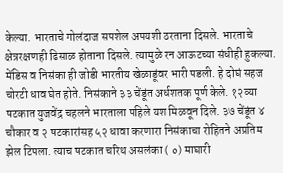केल्या. भारताचे गोलंदाज सपशेल अपयशी ठरताना दिसले. भारताचे क्षेत्ररक्षणही ढिसाळ होताना दिसले. त्यामुळे रन आऊटच्या संधीही हुकल्या. मेंडिस व निसंका ही जोडी भारतीय खेळाडूंवर भारी पडली. हे दोघं सहज चोरटी धाव घेत होते. निसंकाने ३३ चेंडूंत अर्धशतक पूर्ण केले. १२व्या षटकात युजवेंद्र चहलने भारताला पहिले यश मिळवून दिले. ३७ चेंडूंत ४ चौकार व २ षटकारांसह ५२ धावा करणारा निसंकाचा रोहितने अप्रतिम झेल टिपला. त्याच षटकात चरिथ असलंका ( ०) माघारी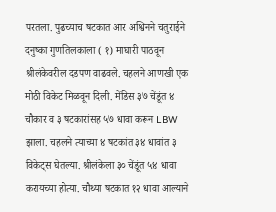परतला. पुढच्याच षटकात आर अश्विनने चतुराईने दनुष्का गुणतिलकाला ( १) माघारी पाठवून श्रीलंकेवरील दडपण वाढवले. चहलने आणखी एक मोठी विकेट मिळवून दिली. मेंडिस ३७ चेंडूंत ४ चौकार व ३ षटकारांसह ५७ धावा करून LBW झाला. चहलने त्याच्या ४ षटकांत ३४ धावांत ३ विकेट्स घेतल्या. श्रीलंकेला ३० चेंडूंत ५४ धावा करायच्या होत्या. चौथ्या षटकात १२ धावा आल्याने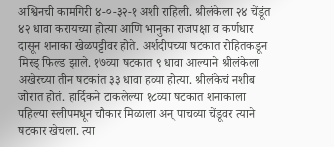अश्विनची कामगिरी ४-०-३२-१ अशी राहिली. श्रीलंकेला २४ चेंडूंत ४२ धावा करायच्या होत्या आणि भानुका राजपक्षा व कर्णधार दासून शनाका खेळपट्टीवर होते. अर्शदीपच्या षटकात रोहितकडून मिस्ड् फिल्ड झाले. १७व्या षटकात ९ धावा आल्याने श्रीलंकेला अखेरच्या तीन षटकांत ३३ धावा हव्या होत्या. श्रीलंकेचं नशीब जोरात होतं. हार्दिकने टाकलेल्या १८व्या षटकात शनाकाला पहिल्या स्लीपमधून चौकार मिळाला अन् पाचव्या चेंडूवर त्याने षटकार खेचला. त्या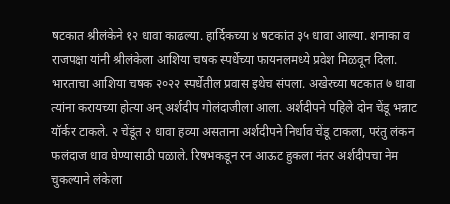षटकात श्रीलंकेने १२ धावा काढल्या. हार्दिकच्या ४ षटकांत ३५ धावा आल्या. शनाका व राजपक्षा यांनी श्रीलंकेला आशिया चषक स्पर्धेच्या फायनलमध्ये प्रवेश मिळवून दिला. भारताचा आशिया चषक २०२२ स्पर्धेतील प्रवास इथेच संपला. अखेरच्या षटकात ७ धावा त्यांना करायच्या होत्या अन् अर्शदीप गोलंदाजीला आला. अर्शदीपने पहिले दोन चेंडू भन्नाट यॉर्कर टाकले. २ चेंडूंत २ धावा हव्या असताना अर्शदीपने निर्धाव चेंडू टाकला, परंतु लंकन फलंदाज धाव घेण्यासाठी पळाले. रिषभकडून रन आऊट हुकला नंतर अर्शदीपचा नेम चुकल्याने लंकेला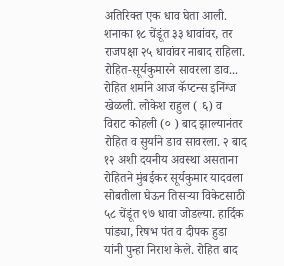अतिरिक्त एक धाव घेता आली. शनाका १८ चेंडूंत ३३ धावांवर, तर राजपक्षा २५ धावांवर नाबाद राहिला.
रोहित-सूर्यकुमारने सावरला डाव...
रोहित शर्माने आज कॅप्टन्स इनिंग्ज खेळली. लोकेश राहुल ( ६) व विराट कोहली (० ) बाद झाल्यानंतर रोहित व सुर्याने डाव सावरला. २ बाद १२ अशी दयनीय अवस्था असताना रोहितने मुंबईकर सूर्यकुमार यादवला सोबतीला घेऊन तिसऱ्या विकेटसाठी ५८ चेंडूंत ९७ धावा जोडल्या. हार्दिक पांड्या, रिषभ पंत व दीपक हुडा यांनी पुन्हा निराश केले. रोहित बाद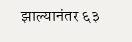झाल्यानंतर ६३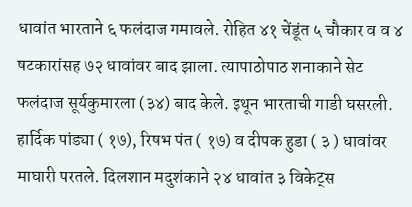धावांत भारताने ६ फलंदाज गमावले. रोहित ४१ चेंडूंत ५ चौकार व व ४ षटकारांसह ७२ धावांवर बाद झाला. त्यापाठोपाठ शनाकाने सेट फलंदाज सूर्यकुमारला (३४) बाद केले. इथून भारताची गाडी घसरली. हार्दिक पांड्या ( १७), रिषभ पंत ( १७) व दीपक हुडा ( ३ ) धावांवर माघारी परतले. दिलशान मदुशंकाने २४ धावांत ३ विकेट्स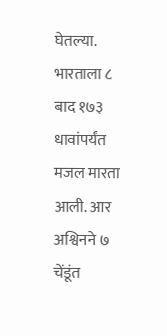घेतल्या. भारताला ८ बाद १७३ धावांपर्यंत मजल मारता आली. आर अश्विनने ७ चेंडूंत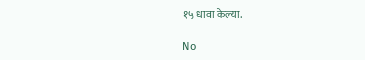१५ धावा केल्या.

No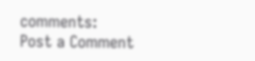comments:
Post a Comment